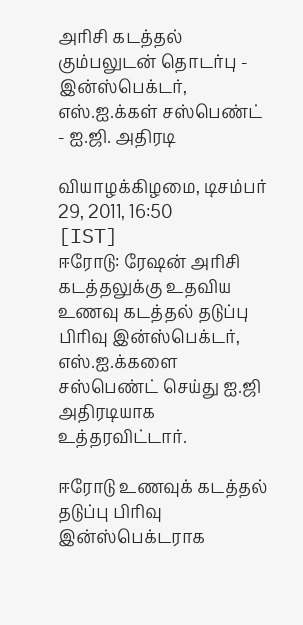அரிசி கடத்தல் கும்பலுடன் தொடர்பு - இன்ஸ்பெக்டர், எஸ்.ஐ.க்கள் சஸ்பெண்ட் - ஐ.ஜி. அதிரடி

வியாழக்கிழமை, டிசம்பர் 29, 2011, 16:50 [IST]
ஈரோடு: ரேஷன் அரிசி கடத்தலுக்கு உதவிய உணவு கடத்தல் தடுப்பு பிரிவு இன்ஸ்பெக்டர், எஸ்.ஐ.க்களை சஸ்பெண்ட் செய்து ஐ.ஜி அதிரடியாக உத்தரவிட்டார்.

ஈரோடு உணவுக் கடத்தல் தடுப்பு பிரிவு இன்ஸ்பெக்டராக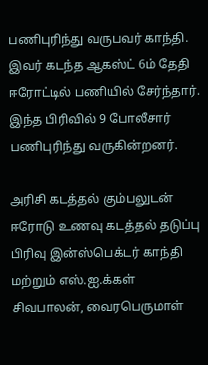பணிபுரிந்து வருபவர் காந்தி. இவர் கடந்த ஆகஸ்ட் 6ம் தேதி ஈரோட்டில் பணியில் சேர்ந்தார். இந்த பிரிவில் 9 போலீசார் பணிபுரிந்து வருகின்றனர்.

அரிசி கடத்தல் கும்பலுடன் ஈரோடு உணவு கடத்தல் தடுப்பு பிரிவு இன்ஸ்பெக்டர் காந்தி மற்றும் எஸ்.ஐ.க்கள் சிவபாலன், வைரபெருமாள்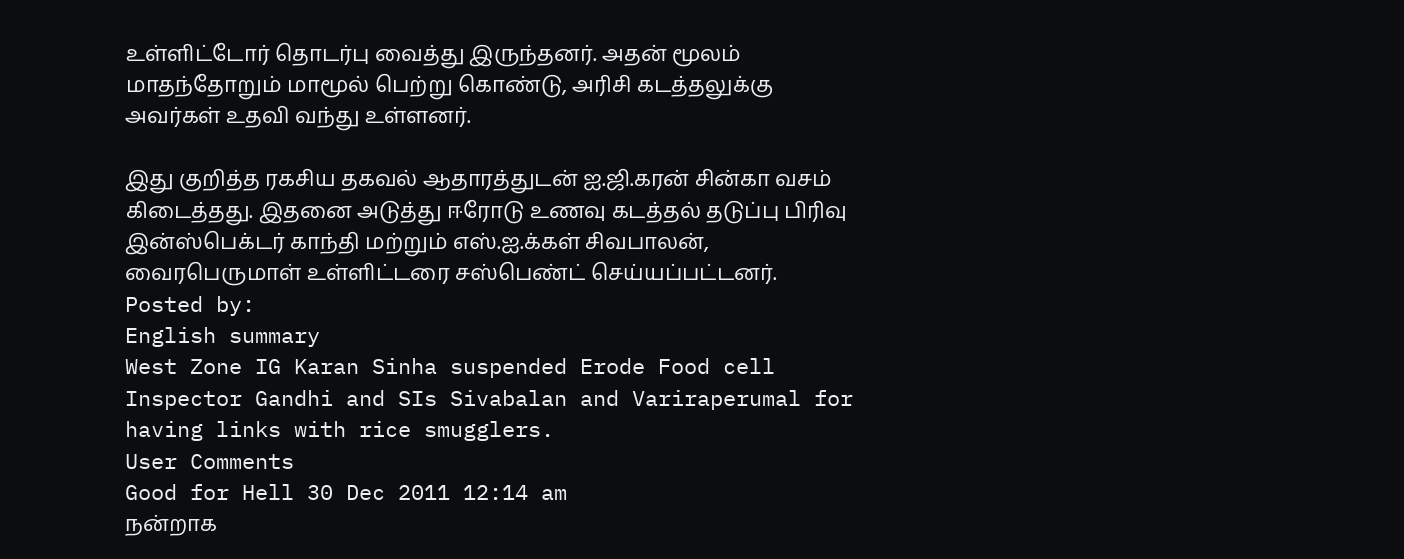உள்ளிட்டோர் தொடர்பு வைத்து இருந்தனர். அதன் மூலம் மாதந்தோறும் மாமூல் பெற்று கொண்டு, அரிசி கடத்தலுக்கு அவர்கள் உதவி வந்து உள்ளனர்.

இது குறித்த ரகசிய தகவல் ஆதாரத்துடன் ஐ.ஜி.கரன் சின்கா வசம் கிடைத்தது. இதனை அடுத்து ஈரோடு உணவு கடத்தல் தடுப்பு பிரிவு இன்ஸ்பெக்டர் காந்தி மற்றும் எஸ்.ஐ.க்கள் சிவபாலன், வைரபெருமாள் உள்ளிட்டரை சஸ்பெண்ட் செய்யப்பட்டனர்.
Posted by:
English summary
West Zone IG Karan Sinha suspended Erode Food cell Inspector Gandhi and SIs Sivabalan and Variraperumal for having links with rice smugglers.
User Comments
Good for Hell 30 Dec 2011 12:14 am
நன்றாக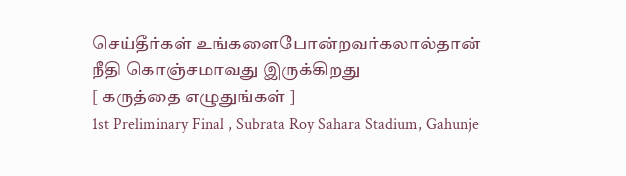செய்தீர்கள் உங்களைபோன்றவர்கலால்தான் நீதி கொஞ்சமாவது இருக்கிறது
[ கருத்தை எழுதுங்கள் ]
1st Preliminary Final , Subrata Roy Sahara Stadium, Gahunje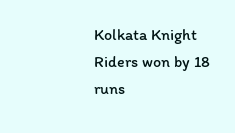Kolkata Knight Riders won by 18 runs